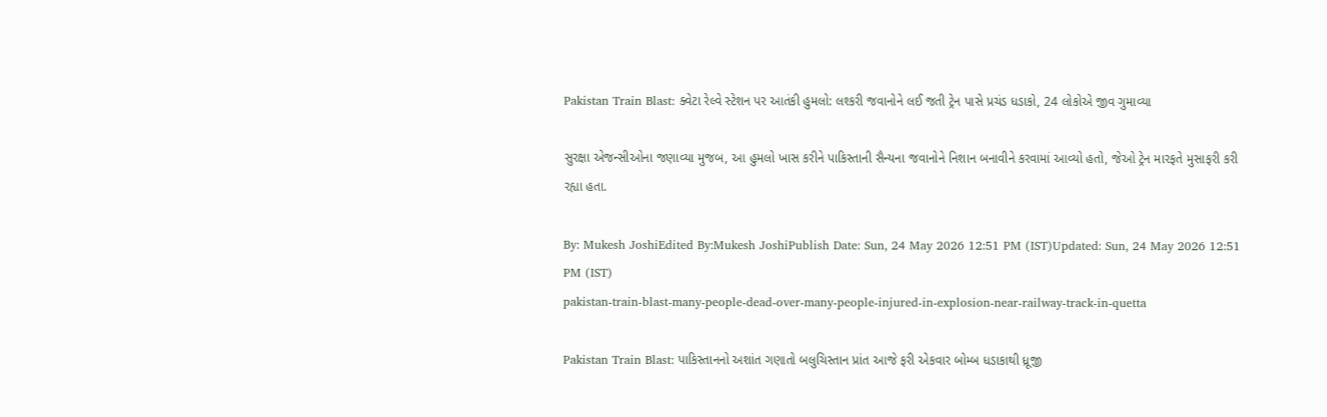Pakistan Train Blast: ક્વેટા રેલ્વે સ્ટેશન પર આતંકી હુમલો: લશ્કરી જવાનોને લઈ જતી ટ્રેન પાસે પ્રચંડ ધડાકો, 24 લોકોએ જીવ ગુમાવ્યા

સુરક્ષા એજન્સીઓના જણાવ્યા મુજબ, આ હુમલો ખાસ કરીને પાકિસ્તાની સૈન્યના જવાનોને નિશાન બનાવીને કરવામાં આવ્યો હતો, જેઓ ટ્રેન મારફતે મુસાફરી કરી રહ્યા હતા.

By: Mukesh JoshiEdited By:Mukesh JoshiPublish Date: Sun, 24 May 2026 12:51 PM (IST)Updated: Sun, 24 May 2026 12:51 PM (IST)
pakistan-train-blast-many-people-dead-over-many-people-injured-in-explosion-near-railway-track-in-quetta

Pakistan Train Blast: પાકિસ્તાનનો અશાંત ગણાતો બલુચિસ્તાન પ્રાંત આજે ફરી એકવાર બોમ્બ ધડાકાથી ધ્રૂજી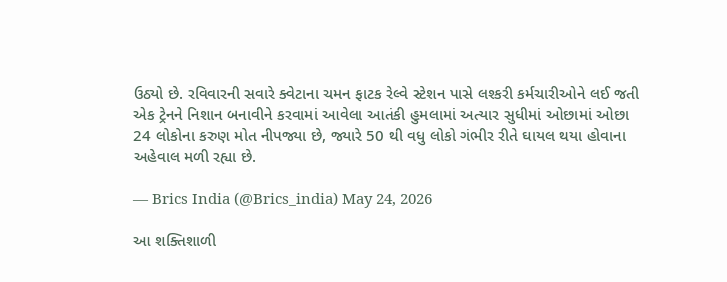ઉઠ્યો છે. રવિવારની સવારે ક્વેટાના ચમન ફાટક રેલ્વે સ્ટેશન પાસે લશ્કરી કર્મચારીઓને લઈ જતી એક ટ્રેનને નિશાન બનાવીને કરવામાં આવેલા આતંકી હુમલામાં અત્યાર સુધીમાં ઓછામાં ઓછા 24 લોકોના કરુણ મોત નીપજ્યા છે, જ્યારે 50 થી વધુ લોકો ગંભીર રીતે ઘાયલ થયા હોવાના અહેવાલ મળી રહ્યા છે.

— Brics India (@Brics_india) May 24, 2026

આ શક્તિશાળી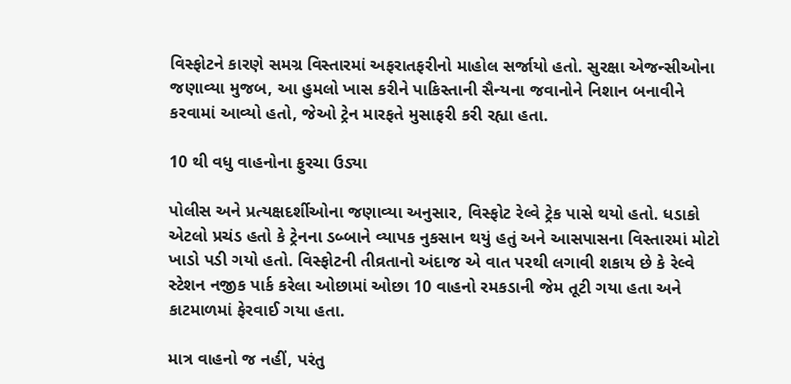વિસ્ફોટને કારણે સમગ્ર વિસ્તારમાં અફરાતફરીનો માહોલ સર્જાયો હતો. સુરક્ષા એજન્સીઓના જણાવ્યા મુજબ, આ હુમલો ખાસ કરીને પાકિસ્તાની સૈન્યના જવાનોને નિશાન બનાવીને કરવામાં આવ્યો હતો, જેઓ ટ્રેન મારફતે મુસાફરી કરી રહ્યા હતા.

10 થી વધુ વાહનોના ફુરચા ઉડ્યા

પોલીસ અને પ્રત્યક્ષદર્શીઓના જણાવ્યા અનુસાર, વિસ્ફોટ રેલ્વે ટ્રેક પાસે થયો હતો. ધડાકો એટલો પ્રચંડ હતો કે ટ્રેનના ડબ્બાને વ્યાપક નુકસાન થયું હતું અને આસપાસના વિસ્તારમાં મોટો ખાડો પડી ગયો હતો. વિસ્ફોટની તીવ્રતાનો અંદાજ એ વાત પરથી લગાવી શકાય છે કે રેલ્વે સ્ટેશન નજીક પાર્ક કરેલા ઓછામાં ઓછા 10 વાહનો રમકડાની જેમ તૂટી ગયા હતા અને કાટમાળમાં ફેરવાઈ ગયા હતા.

માત્ર વાહનો જ નહીં, પરંતુ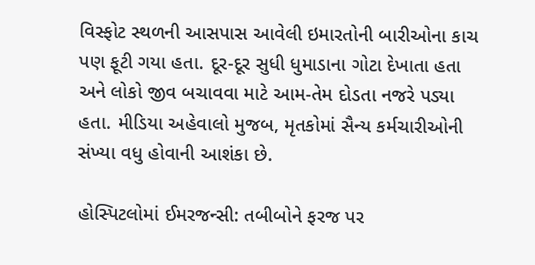વિસ્ફોટ સ્થળની આસપાસ આવેલી ઇમારતોની બારીઓના કાચ પણ ફૂટી ગયા હતા. દૂર-દૂર સુધી ધુમાડાના ગોટા દેખાતા હતા અને લોકો જીવ બચાવવા માટે આમ-તેમ દોડતા નજરે પડ્યા હતા. મીડિયા અહેવાલો મુજબ, મૃતકોમાં સૈન્ય કર્મચારીઓની સંખ્યા વધુ હોવાની આશંકા છે.

હોસ્પિટલોમાં ઈમરજન્સી: તબીબોને ફરજ પર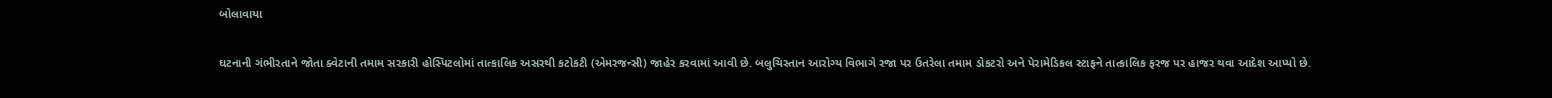બોલાવાયા

ઘટનાની ગંભીરતાને જોતા ક્વેટાની તમામ સરકારી હોસ્પિટલોમાં તાત્કાલિક અસરથી કટોકટી (એમરજન્સી) જાહેર કરવામાં આવી છે. બલુચિસ્તાન આરોગ્ય વિભાગે રજા પર ઉતરેલા તમામ ડોકટરો અને પેરામેડિકલ સ્ટાફને તાત્કાલિક ફરજ પર હાજર થવા આદેશ આપ્યો છે.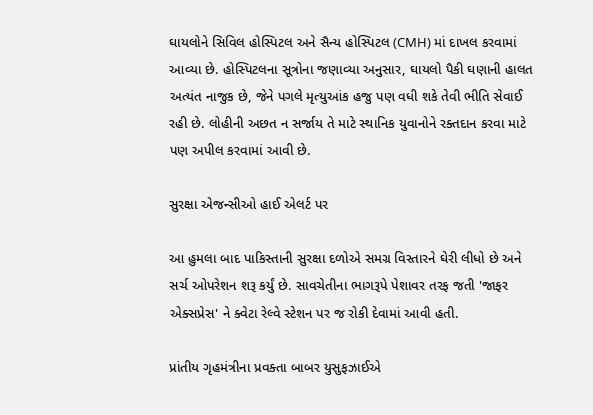ઘાયલોને સિવિલ હોસ્પિટલ અને સૈન્ય હોસ્પિટલ (CMH) માં દાખલ કરવામાં આવ્યા છે. હોસ્પિટલના સૂત્રોના જણાવ્યા અનુસાર, ઘાયલો પૈકી ઘણાની હાલત અત્યંત નાજુક છે, જેને પગલે મૃત્યુઆંક હજુ પણ વધી શકે તેવી ભીતિ સેવાઈ રહી છે. લોહીની અછત ન સર્જાય તે માટે સ્થાનિક યુવાનોને રક્તદાન કરવા માટે પણ અપીલ કરવામાં આવી છે.

સુરક્ષા એજન્સીઓ હાઈ એલર્ટ પર

આ હુમલા બાદ પાકિસ્તાની સુરક્ષા દળોએ સમગ્ર વિસ્તારને ઘેરી લીધો છે અને સર્ચ ઓપરેશન શરૂ કર્યું છે. સાવચેતીના ભાગરૂપે પેશાવર તરફ જતી 'જાફર એક્સપ્રેસ' ને ક્વેટા રેલ્વે સ્ટેશન પર જ રોકી દેવામાં આવી હતી.

પ્રાંતીય ગૃહમંત્રીના પ્રવક્તા બાબર યુસુફઝાઈએ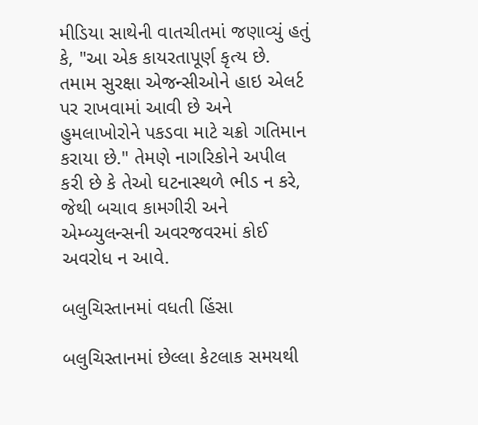મીડિયા સાથેની વાતચીતમાં જણાવ્યું હતું કે, "આ એક કાયરતાપૂર્ણ કૃત્ય છે. તમામ સુરક્ષા એજન્સીઓને હાઇ એલર્ટ પર રાખવામાં આવી છે અને હુમલાખોરોને પકડવા માટે ચક્રો ગતિમાન કરાયા છે." તેમણે નાગરિકોને અપીલ કરી છે કે તેઓ ઘટનાસ્થળે ભીડ ન કરે, જેથી બચાવ કામગીરી અને એમ્બ્યુલન્સની અવરજવરમાં કોઈ અવરોધ ન આવે.

બલુચિસ્તાનમાં વધતી હિંસા

બલુચિસ્તાનમાં છેલ્લા કેટલાક સમયથી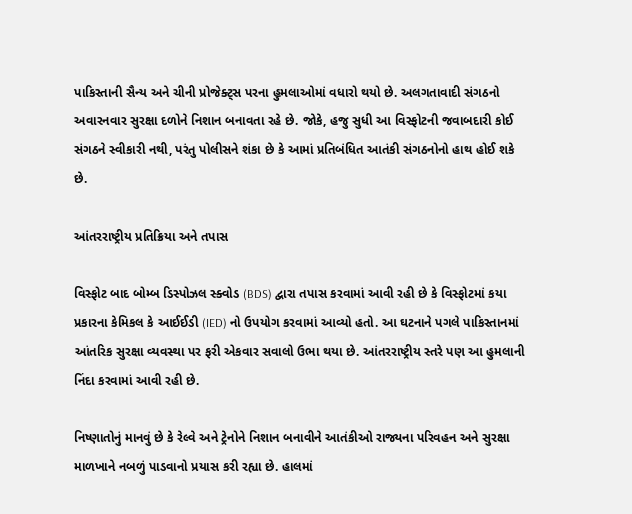પાકિસ્તાની સૈન્ય અને ચીની પ્રોજેક્ટ્સ પરના હુમલાઓમાં વધારો થયો છે. અલગતાવાદી સંગઠનો અવારનવાર સુરક્ષા દળોને નિશાન બનાવતા રહે છે. જોકે, હજુ સુધી આ વિસ્ફોટની જવાબદારી કોઈ સંગઠને સ્વીકારી નથી, પરંતુ પોલીસને શંકા છે કે આમાં પ્રતિબંધિત આતંકી સંગઠનોનો હાથ હોઈ શકે છે.

આંતરરાષ્ટ્રીય પ્રતિક્રિયા અને તપાસ

વિસ્ફોટ બાદ બોમ્બ ડિસ્પોઝલ સ્ક્વોડ (BDS) દ્વારા તપાસ કરવામાં આવી રહી છે કે વિસ્ફોટમાં કયા પ્રકારના કેમિકલ કે આઈઈડી (IED) નો ઉપયોગ કરવામાં આવ્યો હતો. આ ઘટનાને પગલે પાકિસ્તાનમાં આંતરિક સુરક્ષા વ્યવસ્થા પર ફરી એકવાર સવાલો ઉભા થયા છે. આંતરરાષ્ટ્રીય સ્તરે પણ આ હુમલાની નિંદા કરવામાં આવી રહી છે.

નિષ્ણાતોનું માનવું છે કે રેલ્વે અને ટ્રેનોને નિશાન બનાવીને આતંકીઓ રાજ્યના પરિવહન અને સુરક્ષા માળખાને નબળું પાડવાનો પ્રયાસ કરી રહ્યા છે. હાલમાં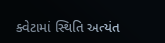ક્વેટામાં સ્થિતિ અત્યંત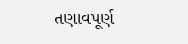તણાવપૂર્ણ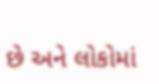છે અને લોકોમાં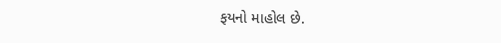ફયનો માહોલ છે.